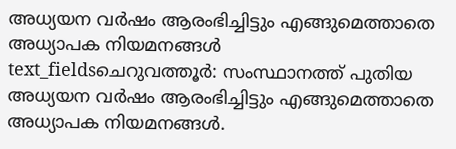അധ്യയന വർഷം ആരംഭിച്ചിട്ടും എങ്ങുമെത്താതെ അധ്യാപക നിയമനങ്ങൾ
text_fieldsചെറുവത്തൂർ: സംസ്ഥാനത്ത് പുതിയ അധ്യയന വർഷം ആരംഭിച്ചിട്ടും എങ്ങുമെത്താതെ അധ്യാപക നിയമനങ്ങൾ.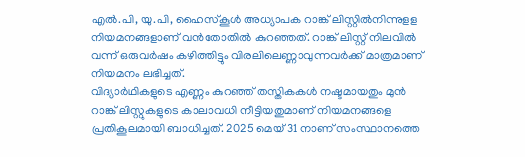എൽ.പി, യു.പി, ഹൈസ്കൂൾ അധ്യാപക റാങ്ക് ലിസ്റ്റിൽനിന്നുളള നിയമനങ്ങളാണ് വൻതോതിൽ കുറഞ്ഞത്. റാങ്ക് ലിസ്റ്റ് നിലവിൽ വന്ന് ഒരുവർഷം കഴിത്തിട്ടും വിരലിലെണ്ണാവുന്നവർക്ക് മാത്രമാണ് നിയമനം ലഭിച്ചത്.
വിദ്യാർഥികളുടെ എണ്ണം കുറഞ്ഞ് തസ്തികകൾ നഷ്ടമായതും മുൻ റാങ്ക് ലിസ്റ്റുകളുടെ കാലാവധി നീട്ടിയതുമാണ് നിയമനങ്ങളെ പ്രതികൂലമായി ബാധിച്ചത്. 2025 മെയ് 31 നാണ് സംസ്ഥാനത്തെ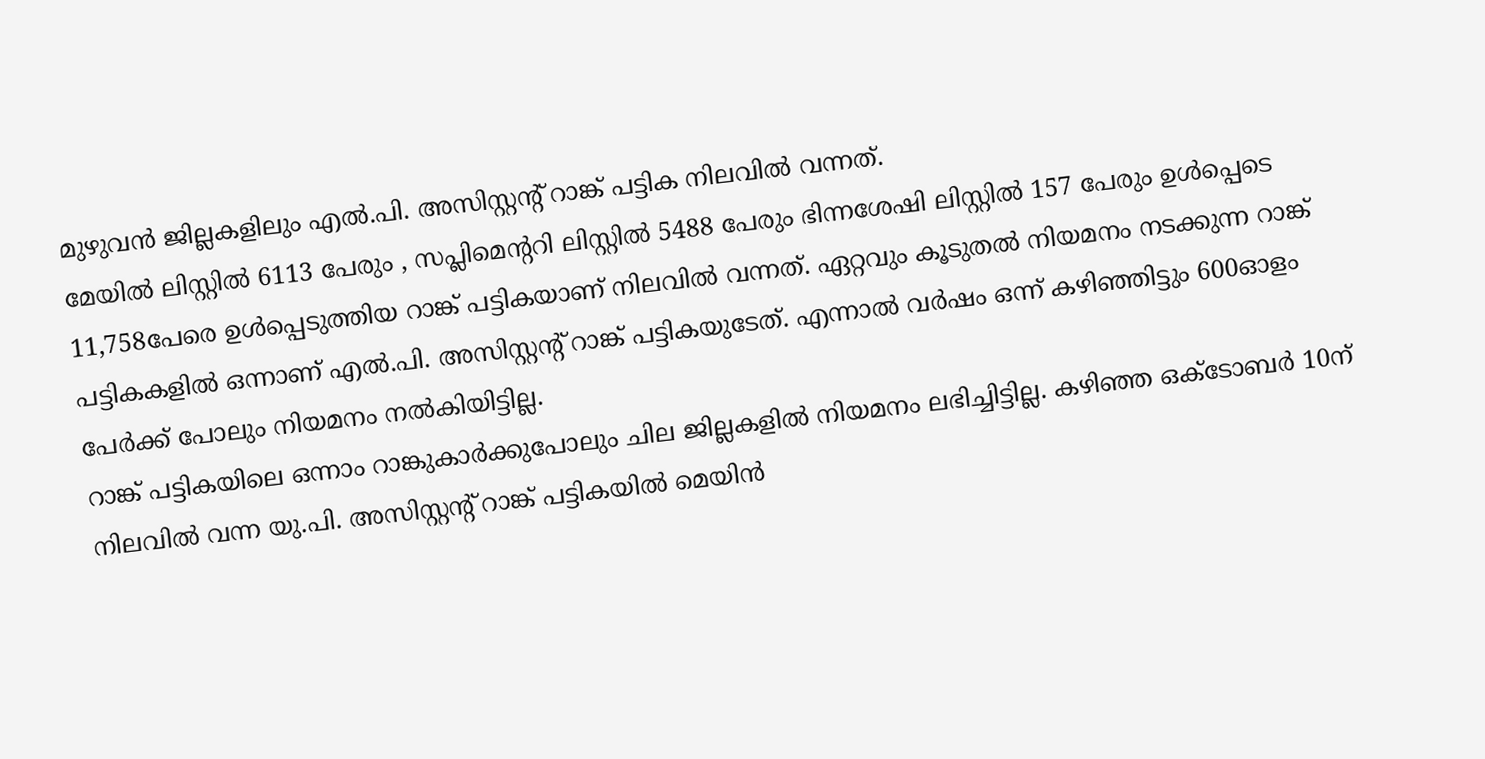മുഴുവൻ ജില്ലകളിലും എൽ.പി. അസിസ്റ്റന്റ് റാങ്ക് പട്ടിക നിലവിൽ വന്നത്.
മേയിൽ ലിസ്റ്റിൽ 6113 പേരും , സപ്ലിമെന്ററി ലിസ്റ്റിൽ 5488 പേരും ഭിന്നശേഷി ലിസ്റ്റിൽ 157 പേരും ഉൾപ്പെടെ 11,758പേരെ ഉൾപ്പെടുത്തിയ റാങ്ക് പട്ടികയാണ് നിലവിൽ വന്നത്. ഏറ്റവും കൂടുതൽ നിയമനം നടക്കുന്ന റാങ്ക് പട്ടികകളിൽ ഒന്നാണ് എൽ.പി. അസിസ്റ്റന്റ് റാങ്ക് പട്ടികയുടേത്. എന്നാൽ വർഷം ഒന്ന് കഴിഞ്ഞിട്ടും 600ഓളം പേർക്ക് പോലും നിയമനം നൽകിയിട്ടില്ല.
റാങ്ക് പട്ടികയിലെ ഒന്നാം റാങ്കുകാർക്കുപോലും ചില ജില്ലകളിൽ നിയമനം ലഭിച്ചിട്ടില്ല. കഴിഞ്ഞ ഒക്ടോബർ 10ന് നിലവിൽ വന്ന യു.പി. അസിസ്റ്റന്റ് റാങ്ക് പട്ടികയിൽ മെയിൻ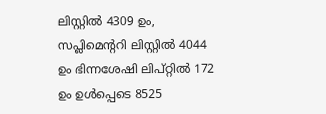ലിസ്റ്റിൽ 4309 ഉം, സപ്ലിമെന്ററി ലിസ്റ്റിൽ 4044 ഉം ഭിന്നശേഷി ലിപ്റ്റിൽ 172 ഉം ഉൾപ്പെടെ 8525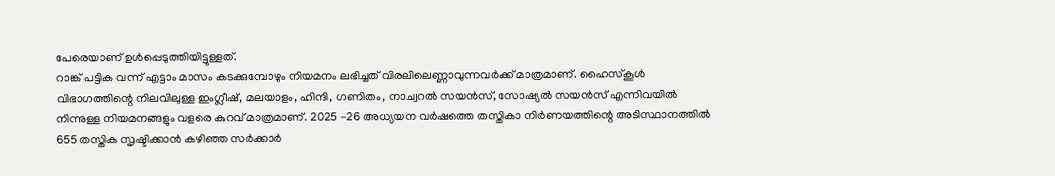പേരെയാണ് ഉൾപ്പെടുത്തിയിട്ടുള്ളത്.
റാങ്ക് പട്ടിക വന്ന് എട്ടാം മാസം കടക്കുമ്പോഴും നിയമനം ലഭിച്ചത് വിരലിലെണ്ണാവുന്നവർക്ക് മാത്രമാണ്. ഹൈസ്കൂൾ വിഭാഗത്തിന്റെ നിലവിലുള്ള ഇംഗ്ലീഷ്, മലയാളം, ഹിന്ദി, ഗണിതം, നാച്വറൽ സയൻസ്, സോഷ്യൽ സയൻസ് എന്നിവയിൽ നിന്നുള്ള നിയമനങ്ങളും വളരെ കുറവ് മാത്രമാണ്. 2025 -26 അധ്യയന വർഷത്തെ തസ്തികാ നിർണയത്തിന്റെ അടിസ്ഥാനത്തിൽ 655 തസ്തിക സൃഷ്ടിക്കാൻ കഴിഞ്ഞ സർക്കാർ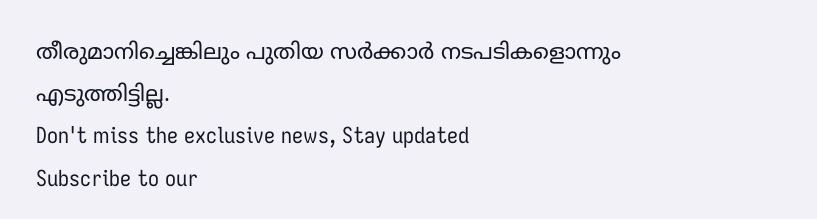തീരുമാനിച്ചെങ്കിലും പുതിയ സർക്കാർ നടപടികളൊന്നും എടുത്തിട്ടില്ല.
Don't miss the exclusive news, Stay updated
Subscribe to our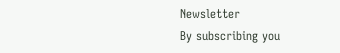Newsletter
By subscribing you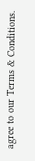agree to our Terms & Conditions.